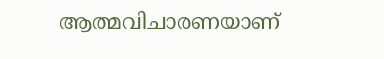ആത്മവിചാരണയാണ്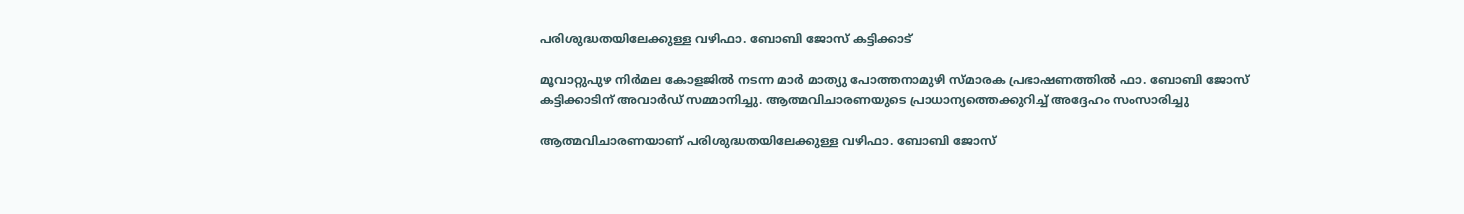പരിശുദ്ധതയിലേക്കുള്ള വഴിഫാ. ബോബി ജോസ് കട്ടിക്കാട്

മൂവാറ്റുപുഴ നിർമല കോളജിൽ നടന്ന മാർ മാത്യു പോത്തനാമുഴി സ്മാരക പ്രഭാഷണത്തിൽ ഫാ. ബോബി ജോസ് കട്ടിക്കാടിന് അവാർഡ് സമ്മാനിച്ചു. ആത്മവിചാരണയുടെ പ്രാധാന്യത്തെക്കുറിച്ച് അദ്ദേഹം സംസാരിച്ചു

ആത്മവിചാരണയാണ് പരിശുദ്ധതയിലേക്കുള്ള വഴിഫാ. ബോബി ജോസ്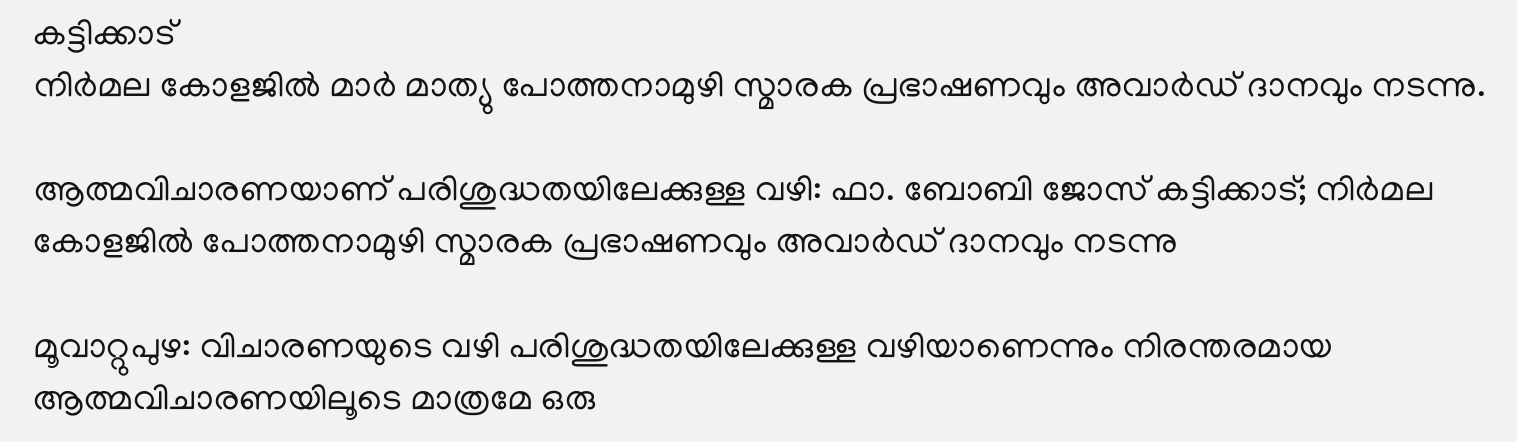കട്ടിക്കാട്
നിർമല കോളജിൽ മാർ മാത്യു പോത്തനാമുഴി സ്മാരക പ്രഭാഷണവും അവാർഡ് ദാനവും നടന്നു.

ആത്മവിചാരണയാണ് പരിശുദ്ധതയിലേക്കുള്ള വഴി: ഫാ. ബോബി ജോസ് കട്ടിക്കാട്; നിർമല കോളജിൽ പോത്തനാമുഴി സ്മാരക പ്രഭാഷണവും അവാർഡ് ദാനവും നടന്നു

മൂവാറ്റുപുഴ: വിചാരണയുടെ വഴി പരിശുദ്ധതയിലേക്കുള്ള വഴിയാണെന്നും നിരന്തരമായ ആത്മവിചാരണയിലൂടെ മാത്രമേ ഒരു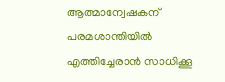ആത്മാന്വേഷകന് പരമശാന്തിയിൽ എത്തിച്ചേരാൻ സാധിക്കൂ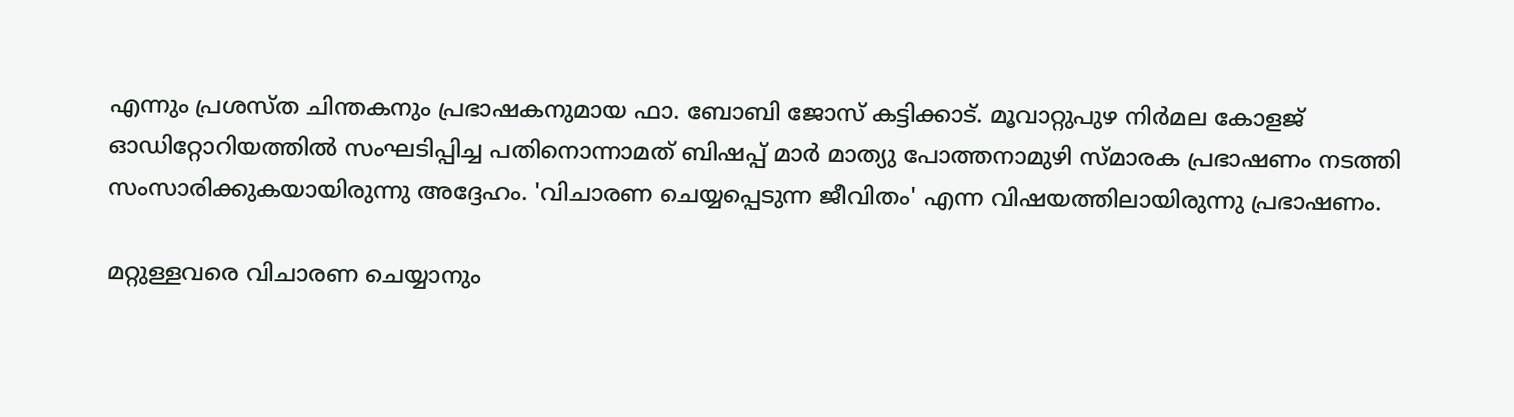എന്നും പ്രശസ്ത ചിന്തകനും പ്രഭാഷകനുമായ ഫാ. ബോബി ജോസ് കട്ടിക്കാട്. മൂവാറ്റുപുഴ നിർമല കോളജ് ഓഡിറ്റോറിയത്തിൽ സംഘടിപ്പിച്ച പതിനൊന്നാമത് ബിഷപ്പ് മാർ മാത്യു പോത്തനാമുഴി സ്മാരക പ്രഭാഷണം നടത്തി സംസാരിക്കുകയായിരുന്നു അദ്ദേഹം. 'വിചാരണ ചെയ്യപ്പെടുന്ന ജീവിതം' എന്ന വിഷയത്തിലായിരുന്നു പ്രഭാഷണം.

മറ്റുള്ളവരെ വിചാരണ ചെയ്യാനും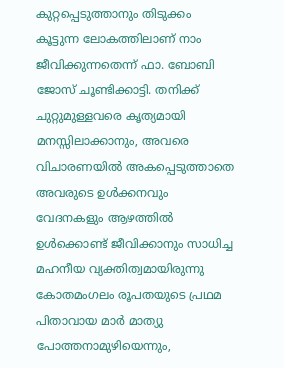കുറ്റപ്പെടുത്താനും തിടുക്കം കൂട്ടുന്ന ലോകത്തിലാണ് നാം ജീവിക്കുന്നതെന്ന് ഫാ. ബോബി ജോസ് ചൂണ്ടിക്കാട്ടി. തനിക്ക് ചുറ്റുമുള്ളവരെ കൃത്യമായി മനസ്സിലാക്കാനും, അവരെ വിചാരണയിൽ അകപ്പെടുത്താതെ അവരുടെ ഉൾക്കനവും വേദനകളും ആഴത്തിൽ ഉൾക്കൊണ്ട് ജീവിക്കാനും സാധിച്ച മഹനീയ വ്യക്തിത്വമായിരുന്നു കോതമംഗലം രൂപതയുടെ പ്രഥമ പിതാവായ മാർ മാത്യു പോത്തനാമുഴിയെന്നും,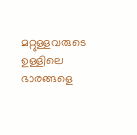മറ്റുള്ളവരുടെ ഉള്ളിലെ ഭാരങ്ങളെ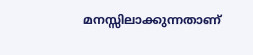മനസ്സിലാക്കുന്നതാണ്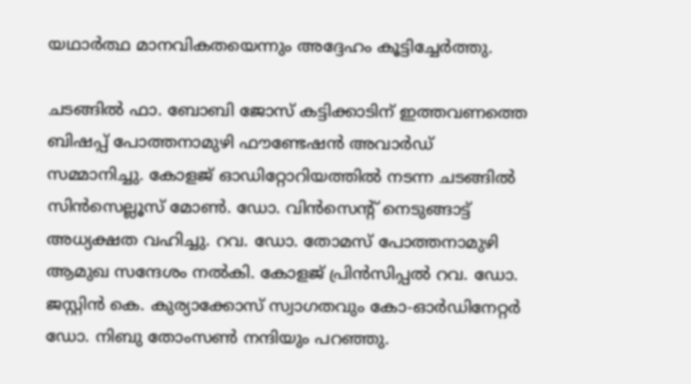യഥാർത്ഥ മാനവികതയെന്നും അദ്ദേഹം കൂട്ടിച്ചേർത്തു.

ചടങ്ങിൽ ഫാ. ബോബി ജോസ് കട്ടിക്കാടിന് ഇത്തവണത്തെ ബിഷപ്പ് പോത്തനാമുഴി ഫൗണ്ടേഷൻ അവാർഡ് സമ്മാനിച്ചു. കോളജ് ഓഡിറ്റോറിയത്തിൽ നടന്ന ചടങ്ങിൽ സിൻസെല്ലൂസ് മോൺ. ഡോ. വിൻസെന്റ് നെടുങ്ങാട്ട് അധ്യക്ഷത വഹിച്ചു. റവ. ഡോ. തോമസ് പോത്തനാമുഴി ആമുഖ സന്ദേശം നൽകി. കോളജ് പ്രിൻസിപ്പൽ റവ. ഡോ. ജസ്റ്റിൻ കെ. കുര്യാക്കോസ് സ്വാഗതവും കോ-ഓർഡിനേറ്റർ ഡോ. നിബു തോംസൺ നന്ദിയും പറഞ്ഞു.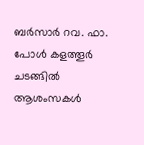ബർസാർ റവ. ഫാ. പോൾ കളത്തൂർ ചടങ്ങിൽ ആശംസകൾ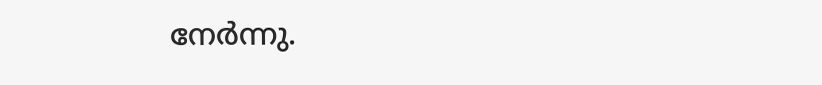നേർന്നു.